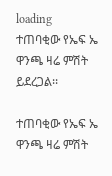loading
ተጠባቂው የኤፍ ኤ ዋንጫ ዛሬ ምሽት ይደረጋል፡፡

ተጠባቂው የኤፍ ኤ ዋንጫ ዛሬ ምሽት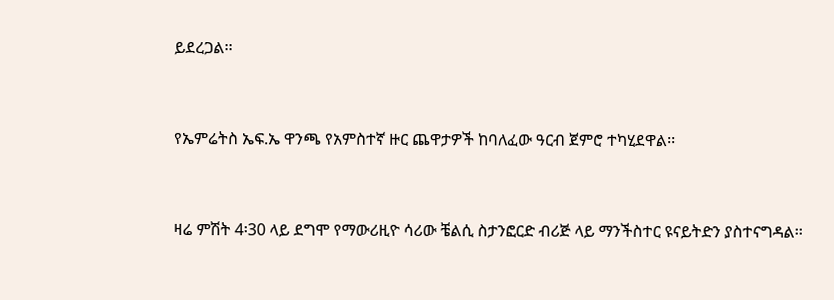ይደረጋል፡፡



የኤምሬትስ ኤፍ.ኤ ዋንጫ የአምስተኛ ዙር ጨዋታዎች ከባለፈው ዓርብ ጀምሮ ተካሂደዋል፡፡



ዛሬ ምሽት 4፡30 ላይ ደግሞ የማውሪዚዮ ሳሪው ቼልሲ ስታንፎርድ ብሪጅ ላይ ማንችስተር ዩናይትድን ያስተናግዳል፡፡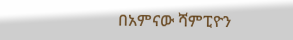በአምናው ሻምፒዮን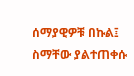ሰማያዊዎቹ በኩል፤ ስማቸው ያልተጠቀሱ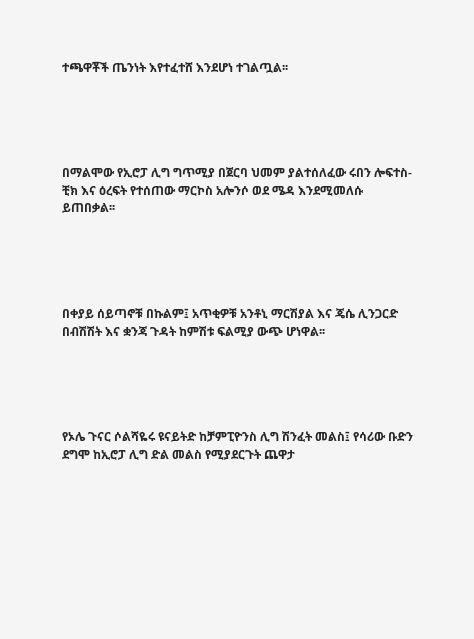ተጫዋቾች ጤንነት እየተፈተሸ እንደሆነ ተገልጧል፡፡





በማልሞው የኢሮፓ ሊግ ግጥሚያ በጀርባ ህመም ያልተሰለፈው ሩበን ሎፍተስ- ቺክ እና ዕረፍት የተሰጠው ማርኮስ አሎንሶ ወደ ሜዳ እንደሚመለሱ ይጠበቃል፡፡





በቀያይ ሰይጣኖቹ በኩልም፤ አጥቂዎቹ አንቶኒ ማርሽያል እና ጄሴ ሊንጋርድ በብሽሽት እና ቋንጃ ጉዳት ከምሽቱ ፍልሚያ ውጭ ሆነዋል፡፡





የኦሌ ጉናር ሶልሻዬሩ ዩናይትድ ከቻምፒዮንስ ሊግ ሽንፈት መልስ፤ የሳሪው ቡድን ደግሞ ከኢሮፓ ሊግ ድል መልስ የሚያደርጉት ጨዋታ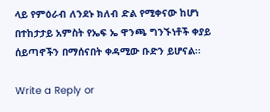ላይ የምዕራብ ለንደኑ ክለብ ድል የሚቀናው ከሆነ በተከታታይ አምስት የኤፍ ኤ ዋንጫ ግንኙነቶች ቀያይ ሰይጣኖችን በማሰናበት ቀዳሚው ቡድን ይሆናል፡፡

Write a Reply or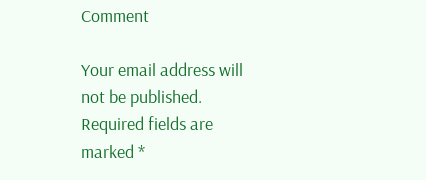Comment

Your email address will not be published. Required fields are marked *